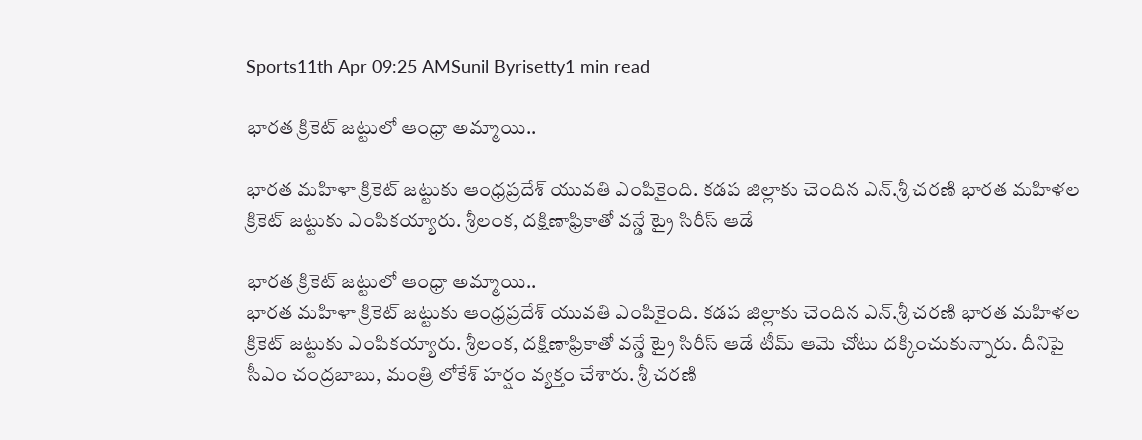Sports11th Apr 09:25 AMSunil Byrisetty1 min read

భారత క్రికెట్ జట్టులో ఆంధ్రా అమ్మాయి..

భారత మహిళా క్రికెట్ జట్టుకు ఆంధ్రప్రదేశ్ యువతి ఎంపికైంది. కడప జిల్లాకు చెందిన ఎన్.శ్రీ చరణి భారత మహిళల క్రికెట్ జట్టుకు ఎంపికయ్యారు. శ్రీలంక, దక్షిణాఫ్రికాతో వన్డే ట్రై సిరీస్ ఆడే

భారత క్రికెట్ జట్టులో ఆంధ్రా అమ్మాయి..
భారత మహిళా క్రికెట్ జట్టుకు ఆంధ్రప్రదేశ్ యువతి ఎంపికైంది. కడప జిల్లాకు చెందిన ఎన్.శ్రీ చరణి భారత మహిళల క్రికెట్ జట్టుకు ఎంపికయ్యారు. శ్రీలంక, దక్షిణాఫ్రికాతో వన్డే ట్రై సిరీస్ ఆడే టీమ్ ఆమె చోటు దక్కించుకున్నారు. దీనిపై సీఎం చంద్రబాబు, మంత్రి లోకేశ్ హర్షం వ్యక్తం చేశారు. శ్రీ చరణి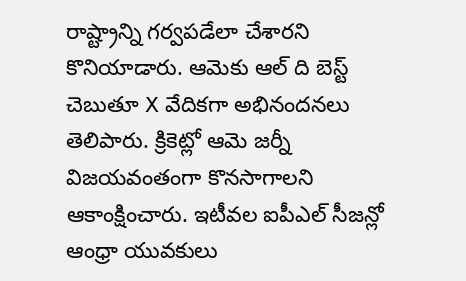రాష్ట్రాన్ని గర్వపడేలా చేశారని కొనియాడారు. ఆమెకు ఆల్ ది బెస్ట్ చెబుతూ X వేదికగా అభినందనలు తెలిపారు. క్రికెట్లో ఆమె జర్నీ విజయవంతంగా కొనసాగాలని ఆకాంక్షించారు. ఇటీవల ఐపీఎల్ సీజన్లో ఆంధ్రా యువకులు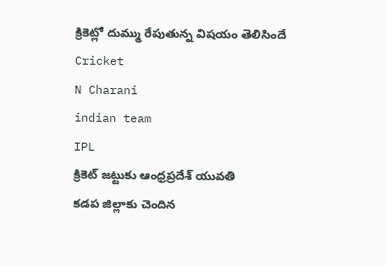క్రికెట్లో దుమ్ము రేపుతున్న విషయం తెలిసిందే
Cricket
N Charani
indian team
IPL
క్రికెట్ జట్టుకు ఆంధ్రప్రదేశ్ యువతి
కడప జిల్లాకు చెందిన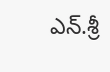ఎన్.శ్రీ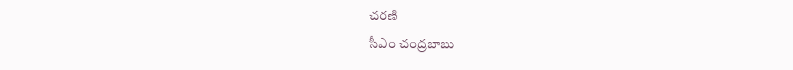చరణి
సీఎం చంద్రబాబు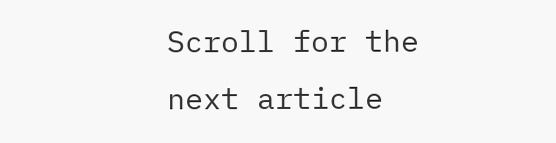Scroll for the next article